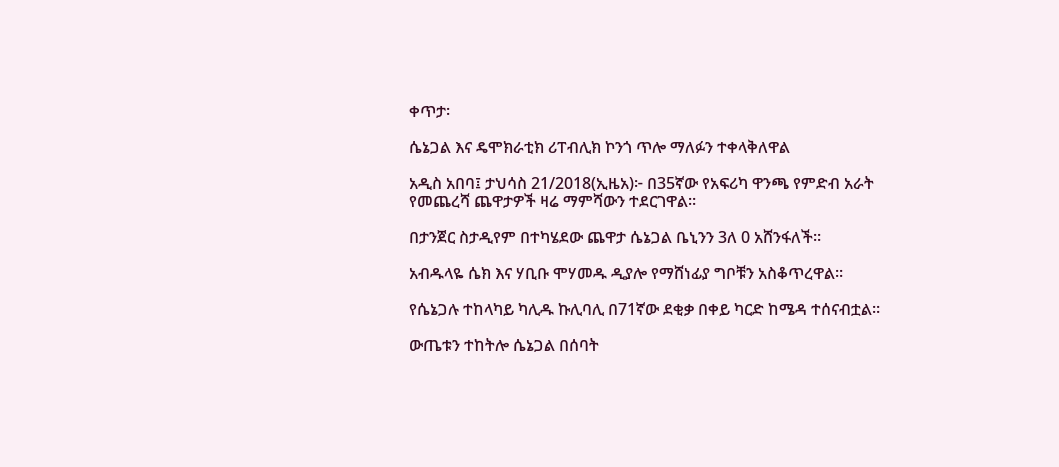ቀጥታ፡

ሴኔጋል እና ዴሞክራቲክ ሪፐብሊክ ኮንጎ ጥሎ ማለፉን ተቀላቅለዋል

አዲስ አበባ፤ ታህሳስ 21/2018(ኢዜአ)፦ በ35ኛው የአፍሪካ ዋንጫ የምድብ አራት የመጨረሻ ጨዋታዎች ዛሬ ማምሻውን ተደርገዋል።

በታንጀር ስታዲየም በተካሄደው ጨዋታ ሴኔጋል ቤኒንን 3ለ 0 አሸንፋለች።

አብዱላዬ ሴክ እና ሃቢቡ ሞሃመዱ ዲያሎ የማሸነፊያ ግቦቹን አስቆጥረዋል።

የሴኔጋሉ ተከላካይ ካሊዱ ኩሊባሊ በ71ኛው ደቂቃ በቀይ ካርድ ከሜዳ ተሰናብቷል።

ውጤቱን ተከትሎ ሴኔጋል በሰባት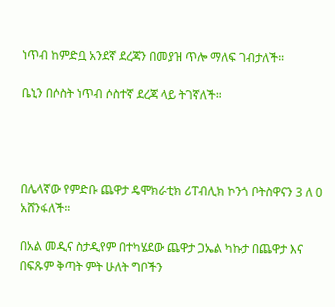ነጥብ ከምድቧ አንደኛ ደረጃን በመያዝ ጥሎ ማለፍ ገብታለች።

ቤኒን በሶስት ነጥብ ሶስተኛ ደረጃ ላይ ትገኛለች።




በሌላኛው የምድቡ ጨዋታ ዴሞክራቲክ ሪፐብሊክ ኮንጎ ቦትስዋናን 3 ለ 0 አሸንፋለች።

በአል መዲና ስታዲየም በተካሄደው ጨዋታ ጋኤል ካኩታ በጨዋታ እና በፍጹም ቅጣት ምት ሁለት ግቦችን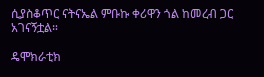ሲያስቆጥር ናትናኤል ምቡኩ ቀሪዋን ጎል ከመረብ ጋር አገናኝቷል።

ዴሞክራቲክ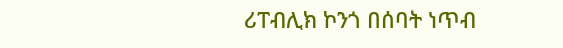ሪፐብሊክ ኮንጎ በሰባት ነጥብ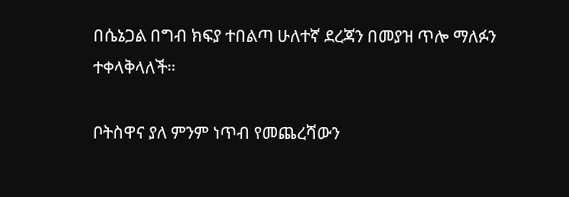በሴኔጋል በግብ ክፍያ ተበልጣ ሁለተኛ ደረጃን በመያዝ ጥሎ ማለፉን ተቀላቅላለች።

ቦትስዋና ያለ ምንም ነጥብ የመጨረሻውን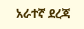አራተኛ ደረጃ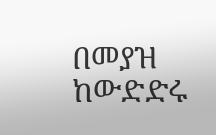በመያዝ ከውድድሩ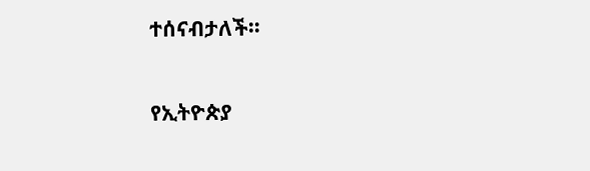ተሰናብታለች።

የኢትዮጵያ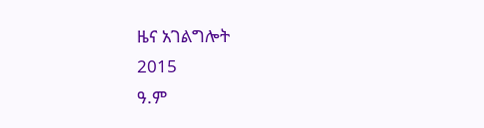ዜና አገልግሎት
2015
ዓ.ም